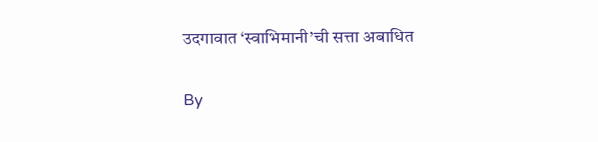उदगावात ‘स्वाभिमानी’ची सत्ता अबाधित

By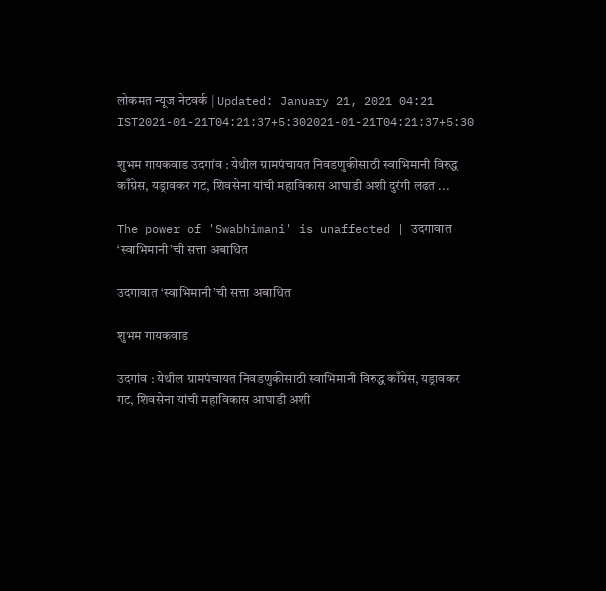लोकमत न्यूज नेटवर्क | Updated: January 21, 2021 04:21 IST2021-01-21T04:21:37+5:302021-01-21T04:21:37+5:30

शुभम गायकवाड उदगांव : येथील ग्रामपंचायत निवडणुकीसाठी स्वाभिमानी विरुद्ध काँग्रेस, यड्रावकर गट, शिवसेना यांची महाविकास आघाडी अशी दुरंगी लढत ...

The power of 'Swabhimani' is unaffected | उदगावात ‘स्वाभिमानी’ची सत्ता अबाधित

उदगावात ‘स्वाभिमानी’ची सत्ता अबाधित

शुभम गायकवाड

उदगांव : येथील ग्रामपंचायत निवडणुकीसाठी स्वाभिमानी विरुद्ध काँग्रेस, यड्रावकर गट, शिवसेना यांची महाविकास आघाडी अशी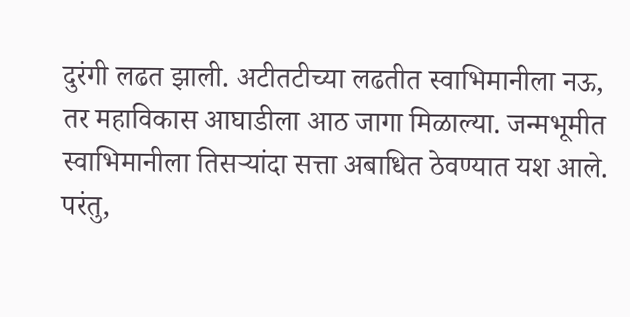दुरंगी लढत झाली. अटीतटीच्या लढतीत स्वाभिमानीला नऊ, तर महाविकास आघाडीला आठ जागा मिळाल्या. जन्मभूमीत स्वाभिमानीला तिसऱ्यांदा सत्ता अबाधित ठेवण्यात यश आले. परंतु,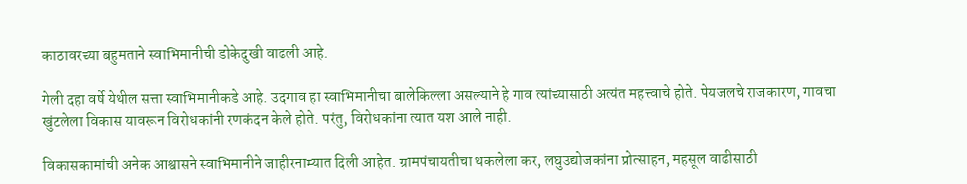काठावरच्या बहुमताने स्वाभिमानीची डोकेदुखी वाढली आहे.

गेली दहा वर्षे येथील सत्ता स्वाभिमानीकडे आहे. उदगाव हा स्वाभिमानीचा बालेकिल्ला असल्याने हे गाव त्यांच्यासाठी अत्यंत महत्त्वाचे होते. पेयजलचे राजकारण, गावचा खुंटलेला विकास यावरून विरोधकांनी रणकंदन केले होते. परंतु, विरोधकांना त्यात यश आले नाही.

विकासकामांची अनेक आश्वासने स्वाभिमानीने जाहीरनाम्यात दिली आहेत. ग्रामपंचायतीचा थकलेला कर, लघुउद्योजकांना प्रोत्साहन, महसूल वाढीसाठी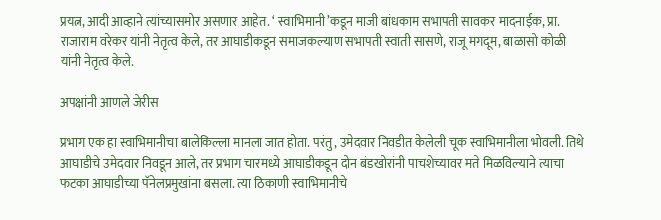प्रयत्न, आदी आव्हाने त्यांच्यासमोर असणार आहेत. ‘ स्वाभिमानी’कडून माजी बांधकाम सभापती सावकर मादनाईक, प्रा. राजाराम वरेकर यांनी नेतृत्व केले, तर आघाडीकडून समाजकल्याण सभापती स्वाती सासणे, राजू मगदूम, बाळासो कोळी यांनी नेतृत्व केले.

अपक्षांनी आणले जेरीस

प्रभाग एक हा स्वाभिमानीचा बालेकिल्ला मानला जात होता. परंतु, उमेदवार निवडीत केलेली चूक स्वाभिमानीला भोवली. तिथे आघाडीचे उमेदवार निवडून आले, तर प्रभाग चारमध्ये आघाडीकडून दोन बंडखोरांनी पाचशेच्यावर मते मिळविल्याने त्याचा फटका आघाडीच्या पॅनेलप्रमुखांना बसला. त्या ठिकाणी स्वाभिमानीचे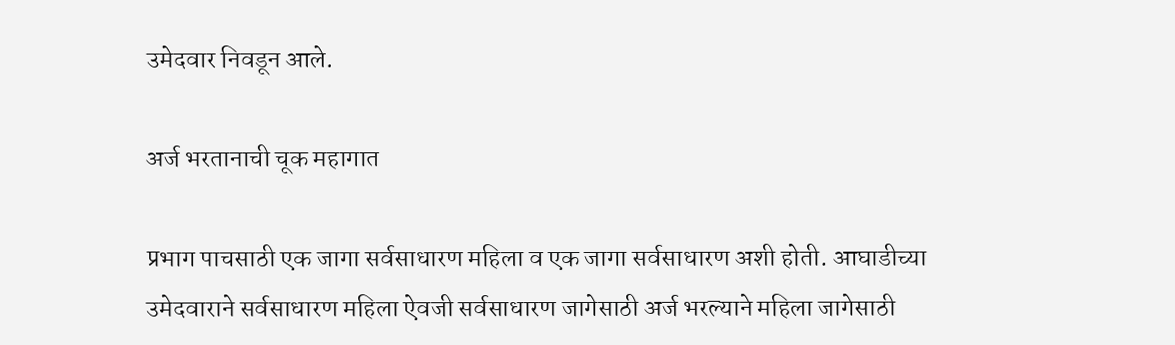उमेदवार निवडून आले.

अर्ज भरतानाची चूक महागात

प्रभाग पाचसाठी एक जागा सर्वसाधारण महिला व एक जागा सर्वसाधारण अशी होती. आघाडीच्या उमेदवाराने सर्वसाधारण महिला ऐवजी सर्वसाधारण जागेसाठी अर्ज भरल्याने महिला जागेसाठी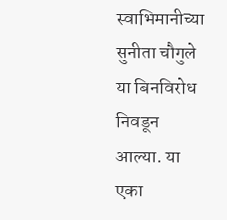स्वाभिमानीच्या सुनीता चौगुले या बिनविरोध निवडून आल्या. या एका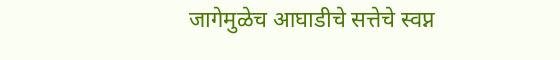जागेमुळेच आघाडीचे सत्तेचे स्वप्न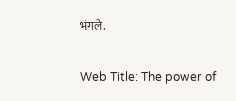भंगले.

Web Title: The power of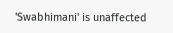'Swabhimani' is unaffected